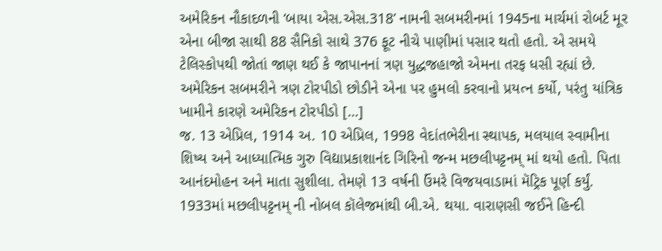અમેરિકન નૌકાદળની ‘બાયા એસ.એસ.318’ નામની સબમરીનમાં 1945ના માર્ચમાં રોબર્ટ મૂર એના બીજા સાથી 88 સૈનિકો સાથે 376 ફૂટ નીચે પાણીમાં પસાર થતો હતો. એ સમયે ટેલિસ્કોપથી જોતાં જાણ થઈ કે જાપાનનાં ત્રણ યુદ્ધજહાજો એમના તરફ ધસી રહ્યાં છે. અમેરિકન સબમરીને ત્રણ ટોરપીડો છોડીને એના પર હુમલો કરવાનો પ્રયત્ન કર્યો, પરંતુ યાંત્રિક ખામીને કારણે અમેરિકન ટોરપીડો […]
જ. 13 એપ્રિલ, 1914 અ. 10 એપ્રિલ, 1998 વેદાંતભેરીના સ્થાપક, મલયાલ સ્વામીના શિષ્ય અને આધ્યાત્મિક ગુરુ વિદ્યાપ્રકાશાનંદ ગિરિનો જન્મ મછલીપટ્ટનમ્ માં થયો હતો. પિતા આનંદમોહન અને માતા સુશીલા. તેમણે 13 વર્ષની ઉંમરે વિજયવાડામાં મૅટ્રિક પૂર્ણ કર્યું. 1933માં મછલીપટ્ટનમ્ ની નોબલ કૉલેજમાંથી બી.એ. થયા. વારાણસી જઈને હિન્દી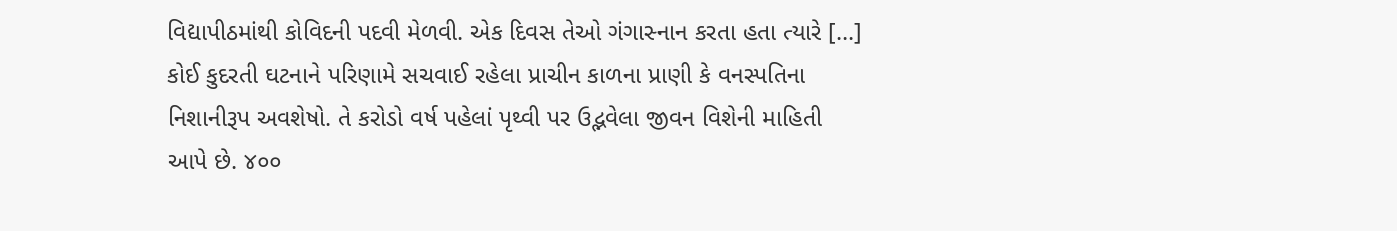વિદ્યાપીઠમાંથી કોવિદની પદવી મેળવી. એક દિવસ તેઓ ગંગાસ્નાન કરતા હતા ત્યારે […]
કોઈ કુદરતી ઘટનાને પરિણામે સચવાઈ રહેલા પ્રાચીન કાળના પ્રાણી કે વનસ્પતિના નિશાનીરૂપ અવશેષો. તે કરોડો વર્ષ પહેલાં પૃથ્વી પર ઉદ્ભવેલા જીવન વિશેની માહિતી આપે છે. ૪૦૦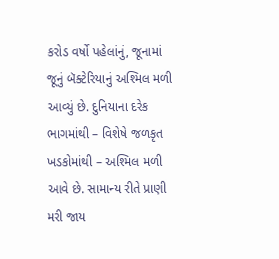કરોડ વર્ષો પહેલાંનું, જૂનામાં જૂનું બૅક્ટેરિયાનું અશ્મિલ મળી આવ્યું છે. દુનિયાના દરેક ભાગમાંથી – વિશેષે જળકૃત ખડકોમાંથી – અશ્મિલ મળી આવે છે. સામાન્ય રીતે પ્રાણી મરી જાય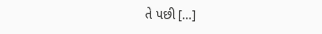તે પછી […]